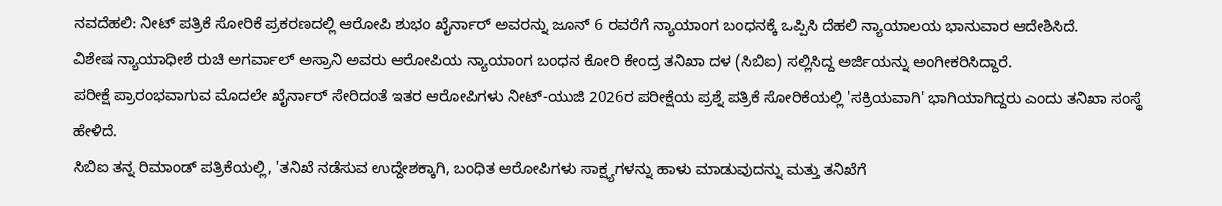ನವದೆಹಲಿ: ನೀಟ್ ಪತ್ರಿಕೆ ಸೋರಿಕೆ ಪ್ರಕರಣದಲ್ಲಿ ಆರೋಪಿ ಶುಭಂ ಖೈರ್ನಾರ್ ಅವರನ್ನು ಜೂನ್ 6 ರವರೆಗೆ ನ್ಯಾಯಾಂಗ ಬಂಧನಕ್ಕೆ ಒಪ್ಪಿಸಿ ದೆಹಲಿ ನ್ಯಾಯಾಲಯ ಭಾನುವಾರ ಆದೇಶಿಸಿದೆ.
ವಿಶೇಷ ನ್ಯಾಯಾಧೀಶೆ ರುಚಿ ಅಗರ್ವಾಲ್ ಅಸ್ರಾನಿ ಅವರು ಆರೋಪಿಯ ನ್ಯಾಯಾಂಗ ಬಂಧನ ಕೋರಿ ಕೇಂದ್ರ ತನಿಖಾ ದಳ (ಸಿಬಿಐ) ಸಲ್ಲಿಸಿದ್ದ ಅರ್ಜಿಯನ್ನು ಅಂಗೀಕರಿಸಿದ್ದಾರೆ.
ಪರೀಕ್ಷೆ ಪ್ರಾರಂಭವಾಗುವ ಮೊದಲೇ ಖೈರ್ನಾರ್ ಸೇರಿದಂತೆ ಇತರ ಆರೋಪಿಗಳು ನೀಟ್-ಯುಜಿ 2026ರ ಪರೀಕ್ಷೆಯ ಪ್ರಶ್ನೆ ಪತ್ರಿಕೆ ಸೋರಿಕೆಯಲ್ಲಿ 'ಸಕ್ರಿಯವಾಗಿ' ಭಾಗಿಯಾಗಿದ್ದರು ಎಂದು ತನಿಖಾ ಸಂಸ್ಥೆ ಹೇಳಿದೆ.
ಸಿಬಿಐ ತನ್ನ ರಿಮಾಂಡ್ ಪತ್ರಿಕೆಯಲ್ಲಿ, 'ತನಿಖೆ ನಡೆಸುವ ಉದ್ದೇಶಕ್ಕಾಗಿ, ಬಂಧಿತ ಆರೋಪಿಗಳು ಸಾಕ್ಷ್ಯಗಳನ್ನು ಹಾಳು ಮಾಡುವುದನ್ನು ಮತ್ತು ತನಿಖೆಗೆ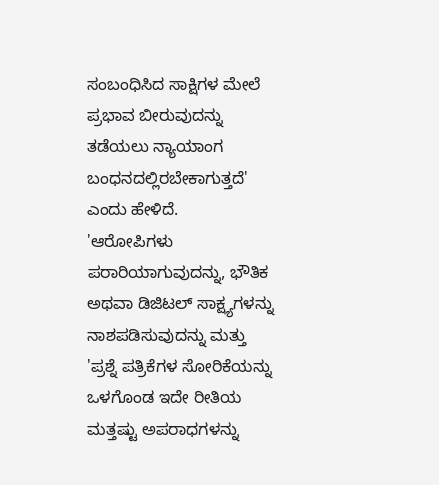ಸಂಬಂಧಿಸಿದ ಸಾಕ್ಷಿಗಳ ಮೇಲೆ ಪ್ರಭಾವ ಬೀರುವುದನ್ನು ತಡೆಯಲು ನ್ಯಾಯಾಂಗ ಬಂಧನದಲ್ಲಿರಬೇಕಾಗುತ್ತದೆ' ಎಂದು ಹೇಳಿದೆ.
'ಆರೋಪಿಗಳು ಪರಾರಿಯಾಗುವುದನ್ನು, ಭೌತಿಕ ಅಥವಾ ಡಿಜಿಟಲ್ ಸಾಕ್ಷ್ಯಗಳನ್ನು ನಾಶಪಡಿಸುವುದನ್ನು ಮತ್ತು 'ಪ್ರಶ್ನೆ ಪತ್ರಿಕೆಗಳ ಸೋರಿಕೆಯನ್ನು ಒಳಗೊಂಡ ಇದೇ ರೀತಿಯ ಮತ್ತಷ್ಟು ಅಪರಾಧಗಳನ್ನು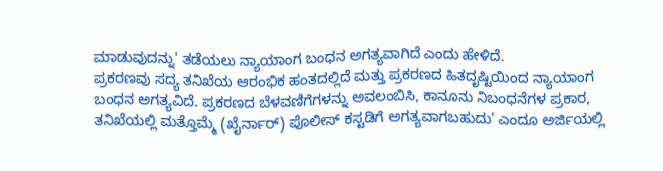ಮಾಡುವುದನ್ನು' ತಡೆಯಲು ನ್ಯಾಯಾಂಗ ಬಂಧನ ಅಗತ್ಯವಾಗಿದೆ ಎಂದು ಹೇಳಿದೆ.
ಪ್ರಕರಣವು ಸದ್ಯ ತನಿಖೆಯ ಆರಂಭಿಕ ಹಂತದಲ್ಲಿದೆ ಮತ್ತು ಪ್ರಕರಣದ ಹಿತದೃಷ್ಟಿಯಿಂದ ನ್ಯಾಯಾಂಗ ಬಂಧನ ಅಗತ್ಯವಿದೆ. ಪ್ರಕರಣದ ಬೆಳವಣಿಗೆಗಳನ್ನು ಅವಲಂಬಿಸಿ, ಕಾನೂನು ನಿಬಂಧನೆಗಳ ಪ್ರಕಾರ, ತನಿಖೆಯಲ್ಲಿ ಮತ್ತೊಮ್ಮೆ (ಖೈರ್ನಾರ್) ಪೊಲೀಸ್ ಕಸ್ಟಡಿಗೆ ಅಗತ್ಯವಾಗಬಹುದು' ಎಂದೂ ಅರ್ಜಿಯಲ್ಲಿ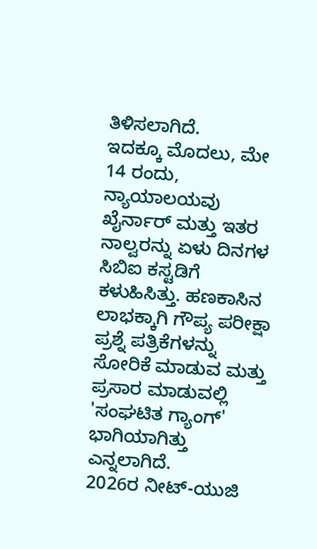ತಿಳಿಸಲಾಗಿದೆ.
ಇದಕ್ಕೂ ಮೊದಲು, ಮೇ 14 ರಂದು, ನ್ಯಾಯಾಲಯವು ಖೈರ್ನಾರ್ ಮತ್ತು ಇತರ ನಾಲ್ವರನ್ನು ಏಳು ದಿನಗಳ ಸಿಬಿಐ ಕಸ್ಟಡಿಗೆ ಕಳುಹಿಸಿತ್ತು. ಹಣಕಾಸಿನ ಲಾಭಕ್ಕಾಗಿ ಗೌಪ್ಯ ಪರೀಕ್ಷಾ ಪ್ರಶ್ನೆ ಪತ್ರಿಕೆಗಳನ್ನು ಸೋರಿಕೆ ಮಾಡುವ ಮತ್ತು ಪ್ರಸಾರ ಮಾಡುವಲ್ಲಿ 'ಸಂಘಟಿತ ಗ್ಯಾಂಗ್' ಭಾಗಿಯಾಗಿತ್ತು ಎನ್ನಲಾಗಿದೆ.
2026ರ ನೀಟ್-ಯುಜಿ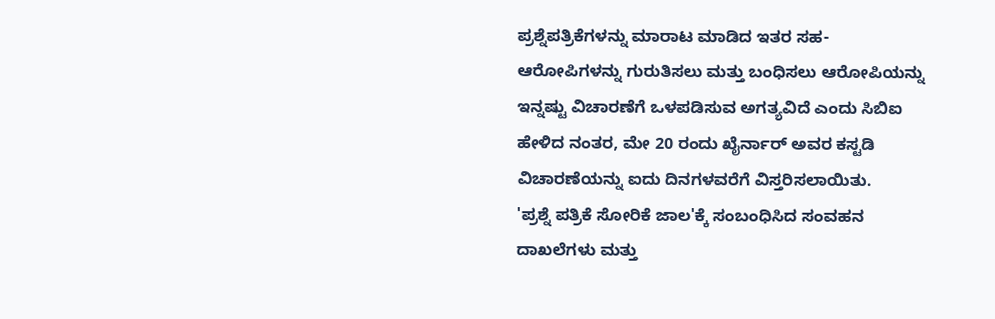ಪ್ರಶ್ನೆಪತ್ರಿಕೆಗಳನ್ನು ಮಾರಾಟ ಮಾಡಿದ ಇತರ ಸಹ-ಆರೋಪಿಗಳನ್ನು ಗುರುತಿಸಲು ಮತ್ತು ಬಂಧಿಸಲು ಆರೋಪಿಯನ್ನು ಇನ್ನಷ್ಟು ವಿಚಾರಣೆಗೆ ಒಳಪಡಿಸುವ ಅಗತ್ಯವಿದೆ ಎಂದು ಸಿಬಿಐ ಹೇಳಿದ ನಂತರ, ಮೇ 20 ರಂದು ಖೈರ್ನಾರ್ ಅವರ ಕಸ್ಟಡಿ ವಿಚಾರಣೆಯನ್ನು ಐದು ದಿನಗಳವರೆಗೆ ವಿಸ್ತರಿಸಲಾಯಿತು.
'ಪ್ರಶ್ನೆ ಪತ್ರಿಕೆ ಸೋರಿಕೆ ಜಾಲ'ಕ್ಕೆ ಸಂಬಂಧಿಸಿದ ಸಂವಹನ ದಾಖಲೆಗಳು ಮತ್ತು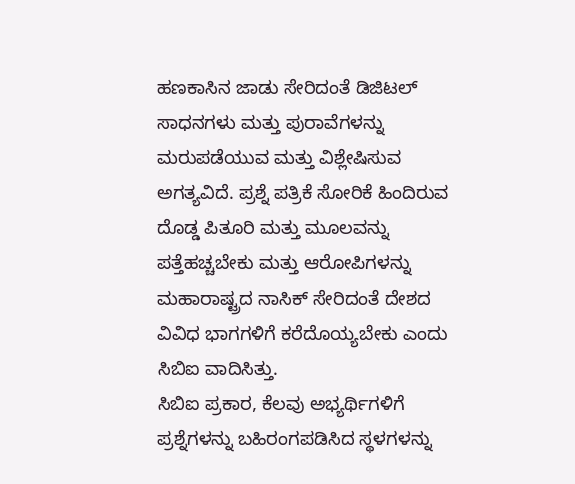ಹಣಕಾಸಿನ ಜಾಡು ಸೇರಿದಂತೆ ಡಿಜಿಟಲ್ ಸಾಧನಗಳು ಮತ್ತು ಪುರಾವೆಗಳನ್ನು ಮರುಪಡೆಯುವ ಮತ್ತು ವಿಶ್ಲೇಷಿಸುವ ಅಗತ್ಯವಿದೆ. ಪ್ರಶ್ನೆ ಪತ್ರಿಕೆ ಸೋರಿಕೆ ಹಿಂದಿರುವ ದೊಡ್ಡ ಪಿತೂರಿ ಮತ್ತು ಮೂಲವನ್ನು ಪತ್ತೆಹಚ್ಚಬೇಕು ಮತ್ತು ಆರೋಪಿಗಳನ್ನು ಮಹಾರಾಷ್ಟ್ರದ ನಾಸಿಕ್ ಸೇರಿದಂತೆ ದೇಶದ ವಿವಿಧ ಭಾಗಗಳಿಗೆ ಕರೆದೊಯ್ಯಬೇಕು ಎಂದು ಸಿಬಿಐ ವಾದಿಸಿತ್ತು.
ಸಿಬಿಐ ಪ್ರಕಾರ, ಕೆಲವು ಅಭ್ಯರ್ಥಿಗಳಿಗೆ ಪ್ರಶ್ನೆಗಳನ್ನು ಬಹಿರಂಗಪಡಿಸಿದ ಸ್ಥಳಗಳನ್ನು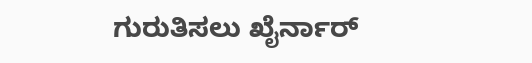ಗುರುತಿಸಲು ಖೈರ್ನಾರ್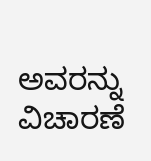ಅವರನ್ನು ವಿಚಾರಣೆ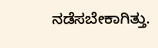ನಡೆಸಬೇಕಾಗಿತ್ತು.